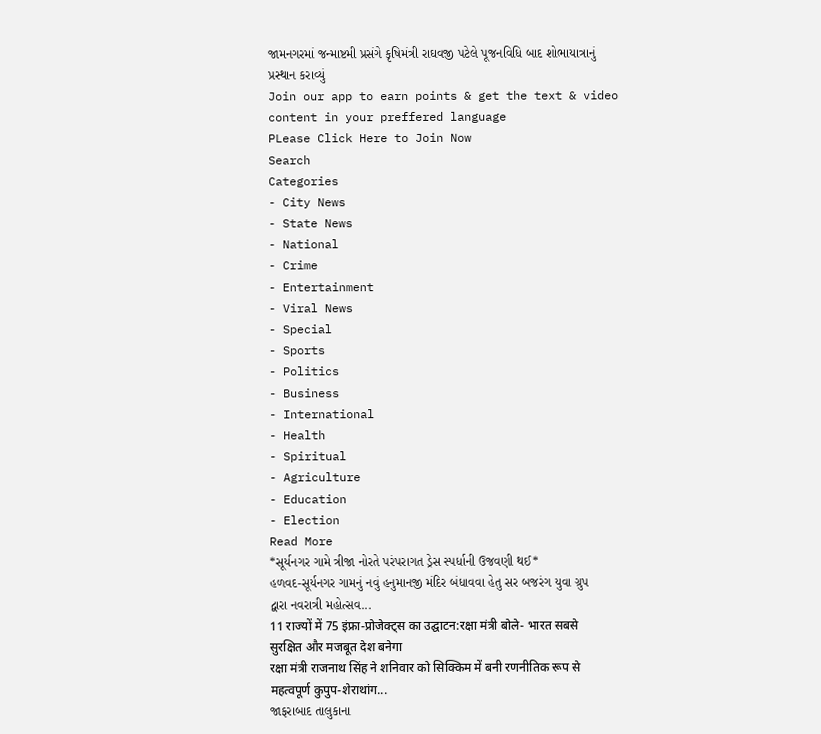જામનગરમાં જન્માષ્ટમી પ્રસંગે કૃષિમંત્રી રાઘવજી પટેલે પૂજનવિધિ બાદ શોભાયાત્રાનું પ્રસ્થાન કરાવ્યું
Join our app to earn points & get the text & video content in your preffered language
PLease Click Here to Join Now
Search
Categories
- City News
- State News
- National
- Crime
- Entertainment
- Viral News
- Special
- Sports
- Politics
- Business
- International
- Health
- Spiritual
- Agriculture
- Education
- Election
Read More
*સૂર્યનગર ગામે ત્રીજા નોરતે પરંપરાગત ડ્રેસ સ્પર્ધાની ઉજવણી થઈ*
હળવદ-સૂર્યનગર ગામનું નવું હનુમાનજી મંદિર બંધાવવા હેતુ સર બજરંગ યુવા ગ્રુપ દ્વારા નવરાત્રી મહોત્સવ...
11 राज्यों में 75 इंफ्रा-प्रोजेक्ट्स का उद्घाटन:रक्षा मंत्री बोले- भारत सबसे सुरक्षित और मजबूत देश बनेगा
रक्षा मंत्री राजनाथ सिंह ने शनिवार को सिक्किम में बनी रणनीतिक रूप से महत्वपूर्ण कुपुप-शेराथांग...
જાફરાબાદ તાલુકાના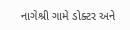નાગેશ્રી ગામે ડોક્ટર અને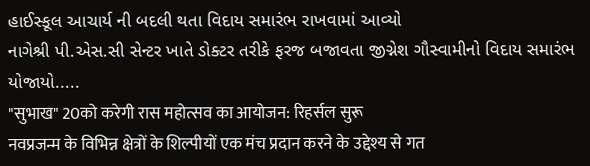હાઈસ્કૂલ આચાર્ય ની બદલી થતા વિદાય સમારંભ રાખવામાં આવ્યો
નાગેશ્રી પી.એસ.સી સેન્ટર ખાતે ડોક્ટર તરીકે ફરજ બજાવતા જીગ્નેશ ગૌસ્વામીનો વિદાય સમારંભ યોજાયો.....
"सुभाख" 20को करेगी रास महोत्सव का आयोजन: रिहर्सल सुरू
नवप्रजन्म के विभिन्न क्षेत्रों के शिल्पीयों एक मंच प्रदान करने के उद्देश्य से गत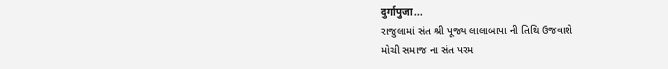दुर्गापुजा...
રાજુલામાં સંત શ્રી પૂજ્ય લાલાબાપા ની તિથિ ઉજવાશે
મોચી સમાજ ના સંત પરમ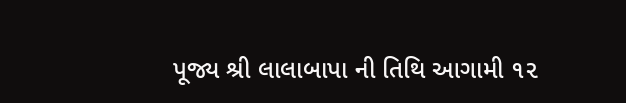પૂજ્ય શ્રી લાલાબાપા ની તિથિ આગામી ૧૨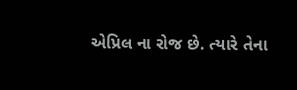એપ્રિલ ના રોજ છે. ત્યારે તેના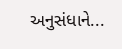અનુસંધાને...